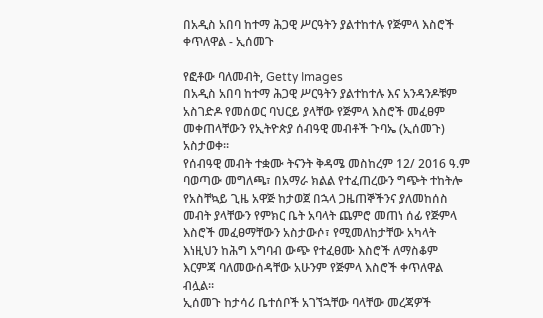በአዲስ አበባ ከተማ ሕጋዊ ሥርዓትን ያልተከተሉ የጅምላ እስሮች ቀጥለዋል - ኢሰመጉ

የፎቶው ባለመብት, Getty Images
በአዲስ አበባ ከተማ ሕጋዊ ሥርዓትን ያልተከተሉ እና አንዳንዶቹም አስገድዶ የመሰወር ባህርይ ያላቸው የጅምላ እስሮች መፈፀም መቀጠላቸውን የኢትዮጵያ ሰብዓዊ መብቶች ጉባኤ (ኢሰመጉ) አስታወቀ።
የሰብዓዊ መብት ተቋሙ ትናንት ቅዳሜ መስከረም 12/ 2016 ዓ.ም ባወጣው መግለጫ፣ በአማራ ክልል የተፈጠረውን ግጭት ተከትሎ የአስቸኳይ ጊዜ አዋጅ ከታወጀ በኋላ ጋዜጠኞችንና ያለመከሰስ መብት ያላቸውን የምክር ቤት አባላት ጨምሮ መጠነ ሰፊ የጅምላ እስሮች መፈፀማቸውን አስታውሶ፣ የሚመለከታቸው አካላት እነዚህን ከሕግ አግባብ ውጭ የተፈፀሙ እስሮች ለማስቆም እርምጃ ባለመውሰዳቸው አሁንም የጅምላ እስሮች ቀጥለዋል ብሏል።
ኢሰመጉ ከታሳሪ ቤተሰቦች አገኘኋቸው ባላቸው መረጃዎች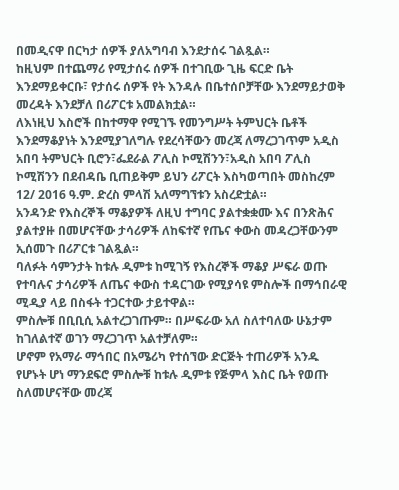በመዲናዋ በርካታ ሰዎች ያለአግባብ እንደታሰሩ ገልጿል።
ከዚህም በተጨማሪ የሚታሰሩ ሰዎች በተገቢው ጊዜ ፍርድ ቤት እንደማይቀርቡ፣ የታሰሩ ሰዎች የት እንዳሉ በቤተሰቦቻቸው እንደማይታወቅ መረዳት እንደቻለ በሪፖርቱ አመልክቷል።
ለእነዚህ እስሮች በከተማዋ የሚገኙ የመንግሥት ትምህርት ቤቶች እንደማቆያነት እንደሚያገለግሉ የደረሳቸውን መረጃ ለማረጋገጥም አዲስ አበባ ትምህርት ቢሮን፣ፌደራል ፖሊስ ኮሚሽንን፣አዲስ አበባ ፖሊስ ኮሚሽንን በደብዳቤ ቢጠይቅም ይህን ሪፖርት እስካወጣበት መስከረም 12/ 2016 ዓ.ም. ድረስ ምላሽ አለማግኘቱን አስረድቷል።
አንዳንድ የእስረኞች ማቆያዎች ለዚህ ተግባር ያልተቋቋሙ እና በንጽሕና ያልተያዙ በመሆናቸው ታሳሪዎች ለከፍተኛ የጤና ቀውስ መዳረጋቸውንም ኢሰመጉ በሪፖርቱ ገልጿል።
ባለፉት ሳምንታት ከቱሉ ዲምቱ ከሚገኝ የእስረኞች ማቆያ ሥፍራ ወጡ የተባሉና ታሳሪዎች ለጤና ቀውስ ተዳርገው የሚያሳዩ ምስሎች በማኅበራዊ ሚዲያ ላይ በስፋት ተጋርተው ታይተዋል።
ምስሎቹ በቢቢሲ አልተረጋገጡም። በሥፍራው አለ ስለተባለው ሁኔታም ከገለልተኛ ወገን ማረጋገጥ አልተቻለም።
ሆኖም የአማራ ማኅበር በአሜሪካ የተሰኘው ድርጅት ተጠሪዎች አንዱ የሆኑት ሆነ ማንደፍሮ ምስሎቹ ከቱሉ ዲምቱ የጅምላ እስር ቤት የወጡ ስለመሆናቸው መረጃ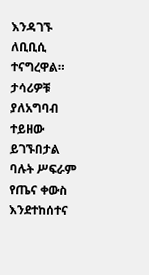እንዳገኙ ለቢቢሲ ተናግረዋል።
ታሳሪዎቹ ያለአግባብ ተይዘው ይገኙበታል ባሉት ሥፍራም የጤና ቀውስ እንደተከሰተና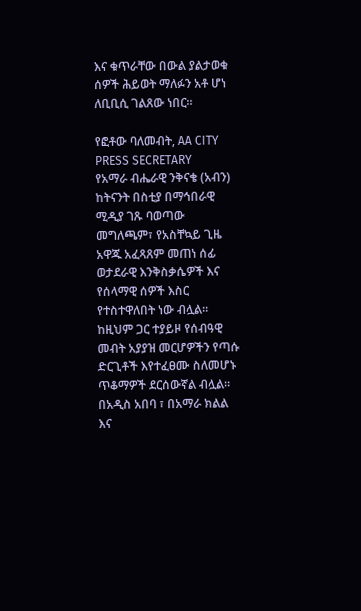እና ቁጥራቸው በውል ያልታወቁ ሰዎች ሕይወት ማለፉን አቶ ሆነ ለቢቢሲ ገልጸው ነበር።

የፎቶው ባለመብት, AA CITY PRESS SECRETARY
የአማራ ብሔራዊ ንቅናቄ (አብን) ከትናንት በስቲያ በማኅበራዊ ሚዲያ ገጹ ባወጣው መግለጫም፣ የአስቸኳይ ጊዜ አዋጁ አፈጻጸም መጠነ ሰፊ ወታደራዊ እንቅስቃሴዎች እና የሰላማዊ ሰዎች እስር የተስተዋለበት ነው ብሏል።
ከዚህም ጋር ተያይዞ የሰብዓዊ መብት አያያዝ መርሆዎችን የጣሱ ድርጊቶች እየተፈፀሙ ስለመሆኑ ጥቆማዎች ደርሰውኛል ብሏል።
በአዲስ አበባ ፣ በአማራ ክልል እና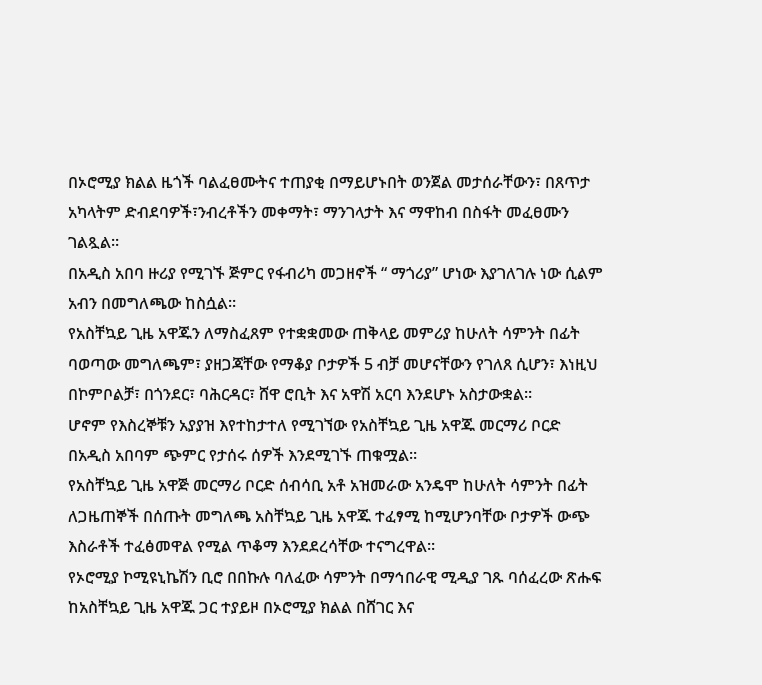በኦሮሚያ ክልል ዜጎች ባልፈፀሙትና ተጠያቂ በማይሆኑበት ወንጀል መታሰራቸውን፣ በጸጥታ አካላትም ድብደባዎች፣ንብረቶችን መቀማት፣ ማንገላታት እና ማዋከብ በስፋት መፈፀሙን ገልጿል።
በአዲስ አበባ ዙሪያ የሚገኙ ጅምር የፋብሪካ መጋዘኖች “ ማጎሪያ” ሆነው እያገለገሉ ነው ሲልም አብን በመግለጫው ከስሷል።
የአስቸኳይ ጊዜ አዋጁን ለማስፈጸም የተቋቋመው ጠቅላይ መምሪያ ከሁለት ሳምንት በፊት ባወጣው መግለጫም፣ ያዘጋጃቸው የማቆያ ቦታዎች 5 ብቻ መሆናቸውን የገለጸ ሲሆን፣ እነዚህ በኮምቦልቻ፣ በጎንደር፣ ባሕርዳር፣ ሸዋ ሮቢት እና አዋሽ አርባ እንደሆኑ አስታውቋል።
ሆኖም የእስረኞቹን አያያዝ እየተከታተለ የሚገኘው የአስቸኳይ ጊዜ አዋጁ መርማሪ ቦርድ በአዲስ አበባም ጭምር የታሰሩ ሰዎች እንደሚገኙ ጠቁሟል።
የአስቸኳይ ጊዜ አዋጅ መርማሪ ቦርድ ሰብሳቢ አቶ አዝመራው አንዴሞ ከሁለት ሳምንት በፊት ለጋዜጠኞች በሰጡት መግለጫ አስቸኳይ ጊዜ አዋጁ ተፈፃሚ ከሚሆንባቸው ቦታዎች ውጭ እስራቶች ተፈፅመዋል የሚል ጥቆማ እንደደረሳቸው ተናግረዋል።
የኦሮሚያ ኮሚዩኒኬሽን ቢሮ በበኩሉ ባለፈው ሳምንት በማኅበራዊ ሚዲያ ገጹ ባሰፈረው ጽሑፍ ከአስቸኳይ ጊዜ አዋጁ ጋር ተያይዞ በኦሮሚያ ክልል በሸገር እና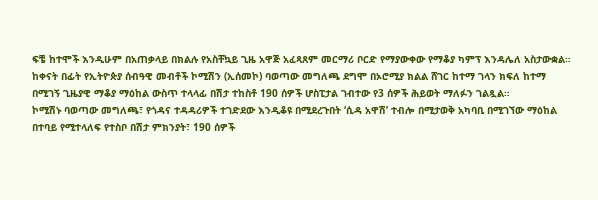ፍቼ ከተሞች እንዲሁም በአጠቃላይ በክልሉ የአስቸኳይ ጊዜ አዋጅ አፈጻጸም መርማሪ ቦርድ የማያውቀው የማቆያ ካምፕ እንዳሌለ አስታውቋል።
ከቀናት በፊት የኢትዮጵያ ሰብዓዊ መብቶች ኮሚሽን (ኢሰመኮ) ባወጣው መግለጫ ደግሞ በኦሮሚያ ክልል ሸገር ከተማ ገላን ክፍለ ከተማ በሚገኝ ጊዜያዊ ማቆያ ማዕከል ውስጥ ተላላፊ በሽታ ተከስቶ 190 ሰዎች ሆስፒታል ገብተው የ3 ሰዎች ሕይወት ማለፉን ገልጿል።
ኮሚሽኑ ባወጣው መግለጫ፣ የጎዳና ተዳዳሪዎች ተገድደው እንዲቆዩ በሚደረጉበት ‘ሲዳ አዋሽ’ ተብሎ በሚታወቅ አካባቢ በሚገኘው ማዕከል በተባይ የሚተላለፍ የተስቦ በሽታ ምክንያት፣ 190 ሰዎች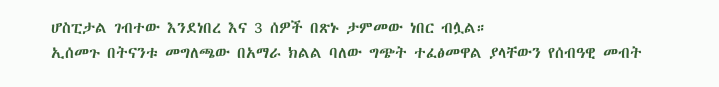ሆስፒታል ገብተው እንደነበረ እና 3 ሰዎች በጽኑ ታምመው ነበር ብሏል።
ኢሰመጉ በትናንቱ መግለጫው በአማራ ክልል ባለው ግጭት ተፈፅመዋል ያላቸውን የሰብዓዊ መብት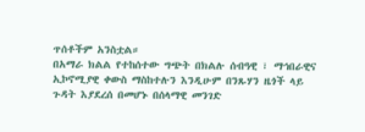ጥሰቶችም አንስቷል።
በአማራ ክልል የተከሰተው ግጭት በክልሉ ሰብዓዊ ፣ ማኅበራዊና ኢኮኖሚያዊ ቀውስ ማስከተሉን እንዲሁም በንጹሃን ዜጎች ላይ ጉዳት እያደረሰ በመሆኑ በሰላማዊ መንገድ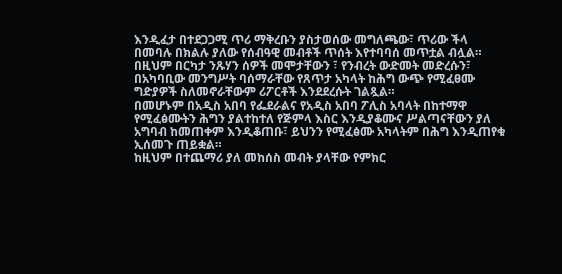እንዲፈታ በተደጋጋሚ ጥሪ ማቅረቡን ያስታወሰው መግለጫው፣ ጥሪው ችላ በመባሉ በክልሉ ያለው የሰብዓዊ መብቶች ጥሰት እየተባባሰ መጥቷል ብሏል።
በዚህም በርካታ ንጹሃን ሰዎች መሞታቸውን ፣ የንብረት ውድመት መድረሱን፣ በአካባቢው መንግሥት ባሰማራቸው የጸጥታ አካላት ከሕግ ውጭ የሚፈፀሙ ግድያዎች ስለመኖራቸውም ሪፖርቶች እንደደረሱት ገልጿል።
በመሆኑም በአዲስ አበባ የፌደራልና የአዲስ አበባ ፖሊስ አባላት በከተማዋ የሚፈፅሙትን ሕግን ያልተከተለ የጅምላ እስር እንዲያቆሙና ሥልጣናቸውን ያለ አግባብ ከመጠቀም እንዲቆጠቡ፣ ይህንን የሚፈፅሙ አካላትም በሕግ እንዲጠየቁ ኢሰመጉ ጠይቋል።
ከዚህም በተጨማሪ ያለ መከሰስ መብት ያላቸው የምክር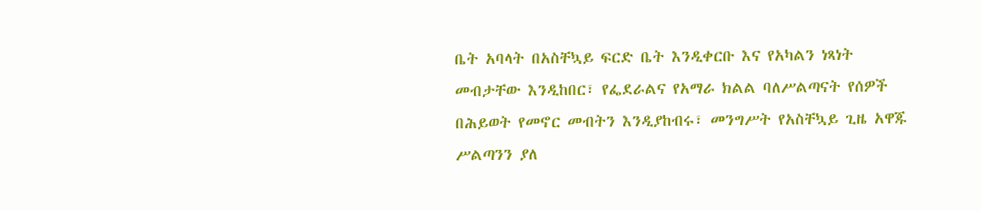ቤት አባላት በአስቸኳይ ፍርድ ቤት እንዲቀርቡ እና የአካልን ነጻነት መብታቸው እንዲከበር፣ የፌደራልና የአማራ ክልል ባለሥልጣናት የሰዎች በሕይወት የመኖር መብትን እንዲያከብሩ፣ መንግሥት የአስቸኳይ ጊዜ አዋጁ ሥልጣንን ያለ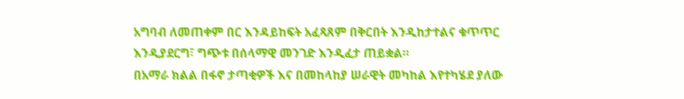አግባብ ለመጠቀም በር እንዳይከፍት አፈጻጸም በቅርበት እንዲከታተልና ቁጥጥር እንዲያደርግ፣ ግጭቱ በሰላማዊ መንገድ እንዲፈታ ጠይቋል።
በአማራ ክልል በፋኖ ታጣቂዎች እና በመከላከያ ሠራዊት መካከል እየተካሄደ ያለው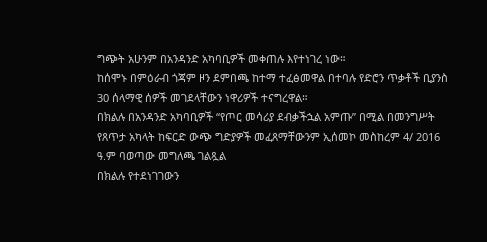ግጭት አሁንም በአንዳንድ አካባቢዎች መቀጠሉ እየተነገረ ነው።
ከሰሞኑ በምዕራብ ጎጃም ዞን ደምበጫ ከተማ ተፈፅመዋል በተባሉ የድሮን ጥቃቶች ቢያንስ 30 ሰላማዊ ሰዎች መገደላቸውን ነዋሪዎች ተናግረዋል።
በክልሉ በአንዳንድ አካባቢዎች “የጦር መሳሪያ ደብቃችኋል አምጡ” በሚል በመንግሥት የጸጥታ አካላት ከፍርድ ውጭ ግድያዎች መፈጸማቸውንም ኢሰመኮ መስከረም 4/ 2016 ዓ.ም ባወጣው መግለጫ ገልጿል
በክልሉ የተደነገገውን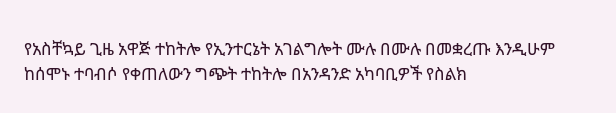የአስቸኳይ ጊዜ አዋጅ ተከትሎ የኢንተርኔት አገልግሎት ሙሉ በሙሉ በመቋረጡ እንዲሁም ከሰሞኑ ተባብሶ የቀጠለውን ግጭት ተከትሎ በአንዳንድ አካባቢዎች የስልክ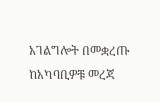አገልግሎት በመቋረጡ ከአካባቢዎቹ መረጃ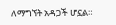ለማግኘት አዳጋች ሆኗል።